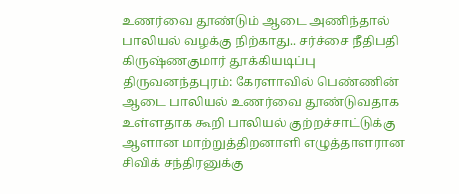உணர்வை தூண்டும் ஆடை அணிந்தால் பாலியல் வழக்கு நிற்காது.. சர்ச்சை நீதிபதி கிருஷ்ணகுமார் தூக்கியடிப்பு
திருவனந்தபுரம்: கேரளாவில் பெண்ணின் ஆடை பாலியல் உணர்வை தூண்டுவதாக உள்ளதாக கூறி பாலியல் குற்றச்சாட்டுக்கு ஆளான மாற்றுத்திறனாளி எழுத்தாளரான சிவிக் சந்திரனுக்கு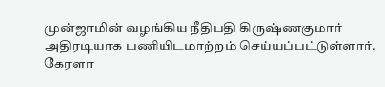முன்ஜாமின் வழங்கிய நீதிபதி கிருஷ்ணகுமார் அதிரடியாக பணியிடமாற்றம் செய்யப்பட்டுள்ளார்.
கேரளா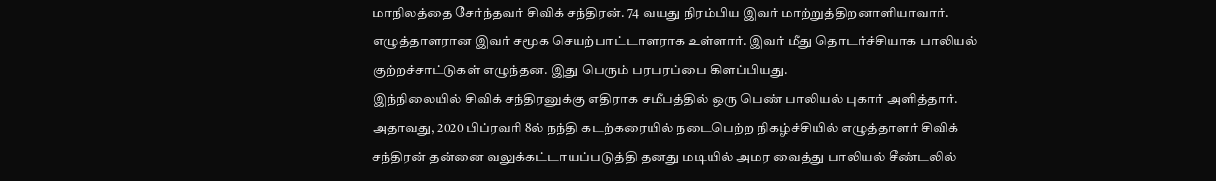மாநிலத்தை சேர்ந்தவர் சிவிக் சந்திரன். 74 வயது நிரம்பிய இவர் மாற்றுத்திறனாளியாவார். எழுத்தாளரான இவர் சமூக செயற்பாட்டாளராக உள்ளார். இவர் மீது தொடர்ச்சியாக பாலியல் குற்றச்சாட்டுகள் எழுந்தன. இது பெரும் பரபரப்பை கிளப்பியது.
இந்நிலையில் சிவிக் சந்திரனுக்கு எதிராக சமீபத்தில் ஒரு பெண் பாலியல் புகார் அளித்தார். அதாவது, 2020 பிப்ரவரி 8ல் நந்தி கடற்கரையில் நடைபெற்ற நிகழ்ச்சியில் எழுத்தாளர் சிவிக் சந்திரன் தன்னை வலுக்கட்டாயப்படுத்தி தனது மடியில் அமர வைத்து பாலியல் சீண்டலில்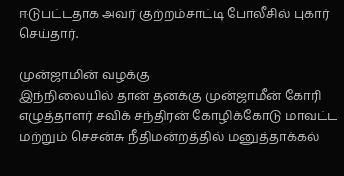ஈடுபட்டதாக அவர் குற்றம்சாட்டி போலீசில் புகார் செய்தார்.

முன்ஜாமின் வழக்கு
இந்நிலையில் தான் தனக்கு முன்ஜாமீன் கோரி எழுத்தாளர் சவிக் சந்திரன் கோழிக்கோடு மாவட்ட மற்றும் செசன்சு நீதிமன்றத்தில் மனுத்தாக்கல்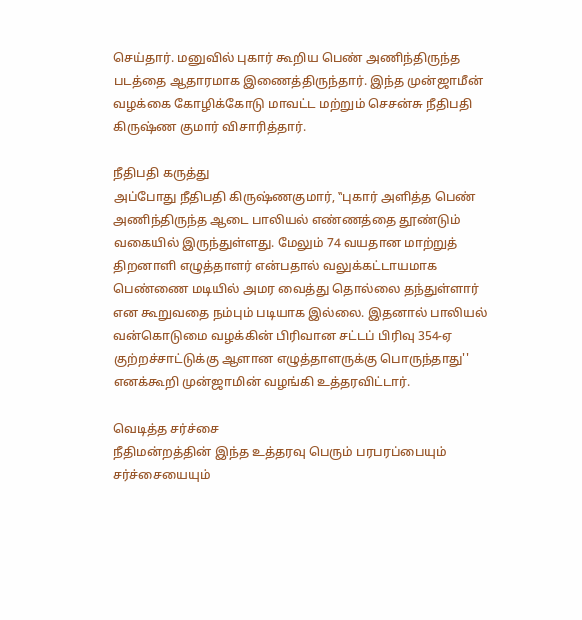செய்தார். மனுவில் புகார் கூறிய பெண் அணிந்திருந்த படத்தை ஆதாரமாக இணைத்திருந்தார். இந்த முன்ஜாமீன் வழக்கை கோழிக்கோடு மாவட்ட மற்றும் செசன்சு நீதிபதி கிருஷ்ண குமார் விசாரித்தார்.

நீதிபதி கருத்து
அப்போது நீதிபதி கிருஷ்ணகுமார், ‛‛புகார் அளித்த பெண் அணிந்திருந்த ஆடை பாலியல் எண்ணத்தை தூண்டும் வகையில் இருந்துள்ளது. மேலும் 74 வயதான மாற்றுத் திறனாளி எழுத்தாளர் என்பதால் வலுக்கட்டாயமாக பெண்ணை மடியில் அமர வைத்து தொல்லை தந்துள்ளார் என கூறுவதை நம்பும் படியாக இல்லை. இதனால் பாலியல் வன்கொடுமை வழக்கின் பிரிவான சட்டப் பிரிவு 354-ஏ குற்றச்சாட்டுக்கு ஆளான எழுத்தாளருக்கு பொருந்தாது'' எனக்கூறி முன்ஜாமின் வழங்கி உத்தரவிட்டார்.

வெடித்த சர்ச்சை
நீதிமன்றத்தின் இந்த உத்தரவு பெரும் பரபரப்பையும் சர்ச்சையையும்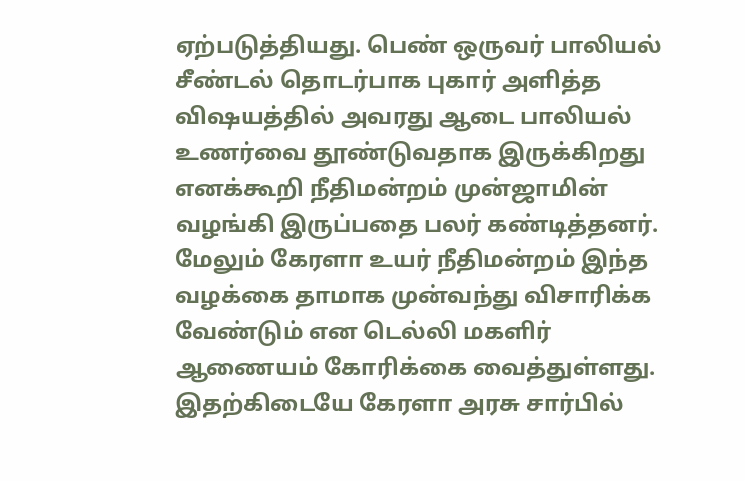ஏற்படுத்தியது. பெண் ஒருவர் பாலியல் சீண்டல் தொடர்பாக புகார் அளித்த விஷயத்தில் அவரது ஆடை பாலியல் உணர்வை தூண்டுவதாக இருக்கிறது எனக்கூறி நீதிமன்றம் முன்ஜாமின் வழங்கி இருப்பதை பலர் கண்டித்தனர். மேலும் கேரளா உயர் நீதிமன்றம் இந்த வழக்கை தாமாக முன்வந்து விசாரிக்க வேண்டும் என டெல்லி மகளிர் ஆணையம் கோரிக்கை வைத்துள்ளது. இதற்கிடையே கேரளா அரசு சார்பில்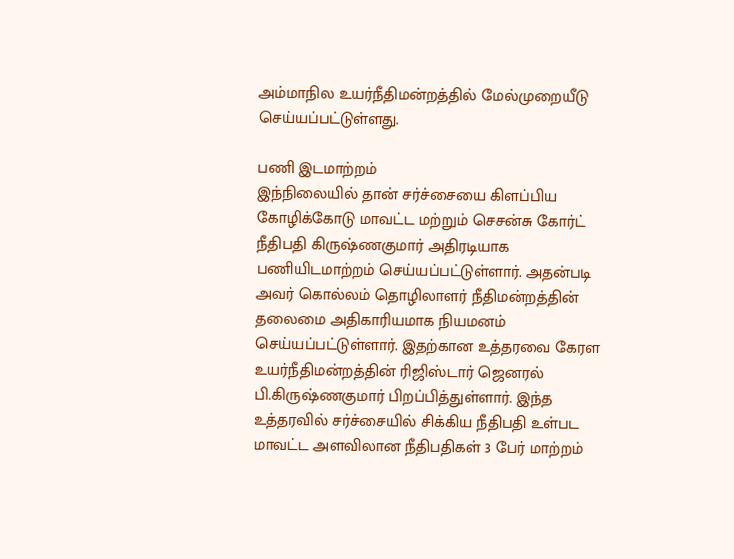அம்மாநில உயர்நீதிமன்றத்தில் மேல்முறையீடு செய்யப்பட்டுள்ளது.

பணி இடமாற்றம்
இந்நிலையில் தான் சர்ச்சையை கிளப்பிய கோழிக்கோடு மாவட்ட மற்றும் செசன்சு கோர்ட் நீதிபதி கிருஷ்ணகுமார் அதிரடியாக பணியிடமாற்றம் செய்யப்பட்டுள்ளார். அதன்படி அவர் கொல்லம் தொழிலாளர் நீதிமன்றத்தின் தலைமை அதிகாரியமாக நியமனம் செய்யப்பட்டுள்ளார். இதற்கான உத்தரவை கேரள உயர்நீதிமன்றத்தின் ரிஜிஸ்டார் ஜெனரல் பி.கிருஷ்ணகுமார் பிறப்பித்துள்ளார். இந்த உத்தரவில் சர்ச்சையில் சிக்கிய நீதிபதி உள்பட மாவட்ட அளவிலான நீதிபதிகள் 3 பேர் மாற்றம்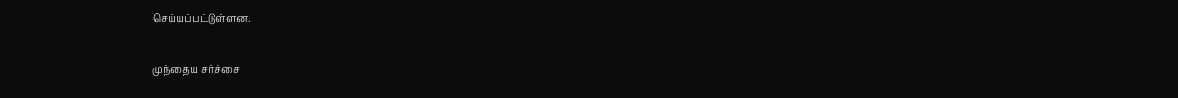செய்யப்பட்டுள்ளன.

முந்தைய சர்ச்சை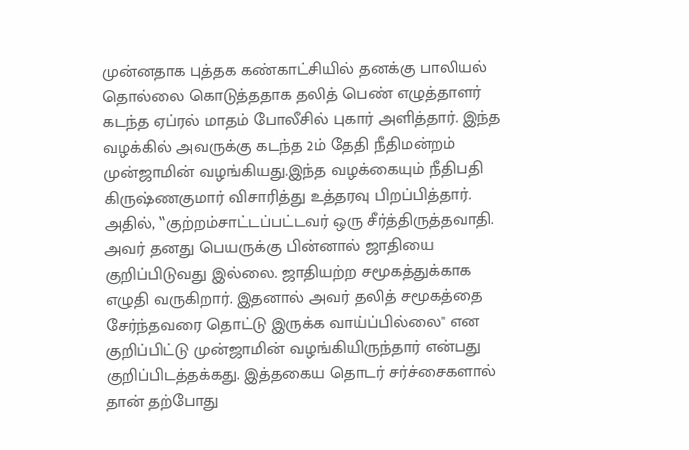முன்னதாக புத்தக கண்காட்சியில் தனக்கு பாலியல் தொல்லை கொடுத்ததாக தலித் பெண் எழுத்தாளர் கடந்த ஏப்ரல் மாதம் போலீசில் புகார் அளித்தார். இந்த வழக்கில் அவருக்கு கடந்த 2ம் தேதி நீதிமன்றம் முன்ஜாமின் வழங்கியது.இந்த வழக்கையும் நீதிபதி கிருஷ்ணகுமார் விசாரித்து உத்தரவு பிறப்பித்தார். அதில், ‛‛குற்றம்சாட்டப்பட்டவர் ஒரு சீர்த்திருத்தவாதி. அவர் தனது பெயருக்கு பின்னால் ஜாதியை குறிப்பிடுவது இல்லை. ஜாதியற்ற சமூகத்துக்காக எழுதி வருகிறார். இதனால் அவர் தலித் சமூகத்தை சேர்ந்தவரை தொட்டு இருக்க வாய்ப்பில்லை'' என குறிப்பிட்டு முன்ஜாமின் வழங்கியிருந்தார் என்பது குறிப்பிடத்தக்கது. இத்தகைய தொடர் சர்ச்சைகளால் தான் தற்போது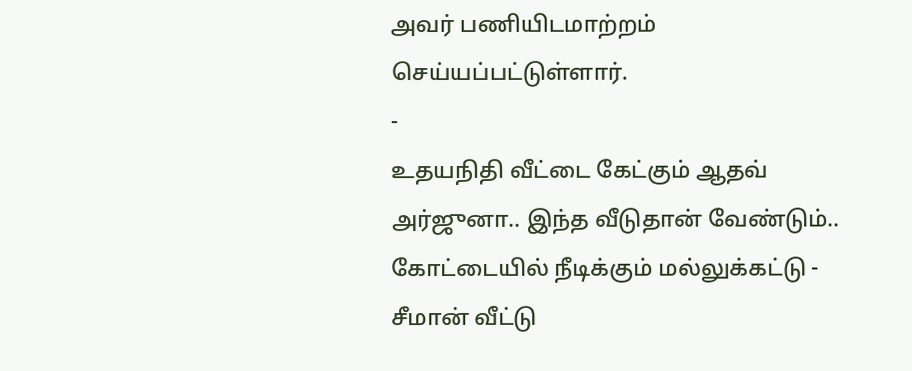அவர் பணியிடமாற்றம் செய்யப்பட்டுள்ளார்.
-
உதயநிதி வீட்டை கேட்கும் ஆதவ் அர்ஜுனா.. இந்த வீடுதான் வேண்டும்.. கோட்டையில் நீடிக்கும் மல்லுக்கட்டு -
சீமான் வீட்டு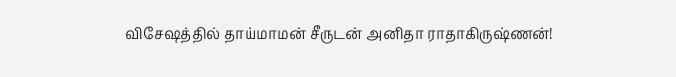விசேஷத்தில் தாய்மாமன் சீருடன் அனிதா ராதாகிருஷ்ணன்!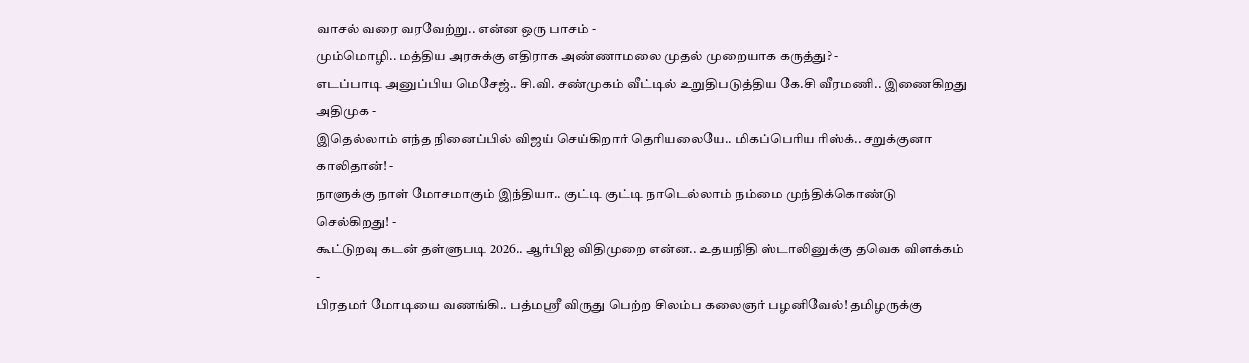வாசல் வரை வரவேற்று.. என்ன ஒரு பாசம் -
மும்மொழி.. மத்திய அரசுக்கு எதிராக அண்ணாமலை முதல் முறையாக கருத்து? -
எடப்பாடி அனுப்பிய மெசேஜ்.. சி.வி. சண்முகம் வீட்டில் உறுதிபடுத்திய கே.சி வீரமணி.. இணைகிறது அதிமுக -
இதெல்லாம் எந்த நினைப்பில் விஜய் செய்கிறார் தெரியலையே.. மிகப்பெரிய ரிஸ்க்.. சறுக்குனா காலிதான்! -
நாளுக்கு நாள் மோசமாகும் இந்தியா.. குட்டி குட்டி நாடெல்லாம் நம்மை முந்திக்கொண்டு செல்கிறது! -
கூட்டுறவு கடன் தள்ளுபடி 2026.. ஆர்பிஐ விதிமுறை என்ன.. உதயநிதி ஸ்டாலினுக்கு தவெக விளக்கம் -
பிரதமர் மோடியை வணங்கி.. பத்மஸ்ரீ விருது பெற்ற சிலம்ப கலைஞர் பழனிவேல்! தமிழருக்கு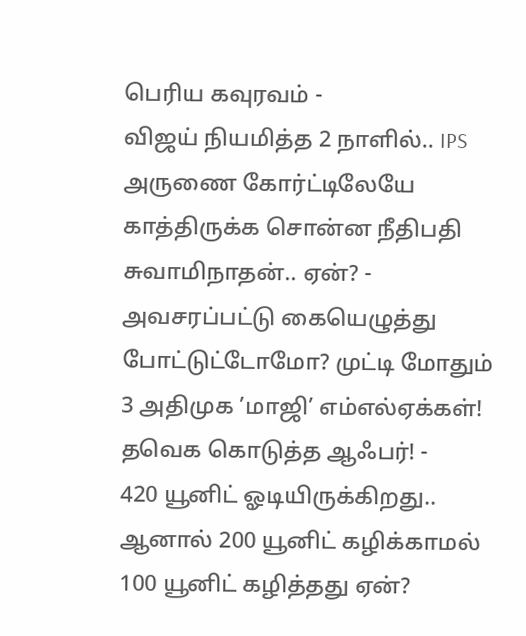பெரிய கவுரவம் -
விஜய் நியமித்த 2 நாளில்.. IPS அருணை கோர்ட்டிலேயே காத்திருக்க சொன்ன நீதிபதி சுவாமிநாதன்.. ஏன்? -
அவசரப்பட்டு கையெழுத்து போட்டுட்டோமோ? முட்டி மோதும் 3 அதிமுக ’மாஜி’ எம்எல்ஏக்கள்! தவெக கொடுத்த ஆஃபர்! -
420 யூனிட் ஓடியிருக்கிறது.. ஆனால் 200 யூனிட் கழிக்காமல் 100 யூனிட் கழித்தது ஏன்?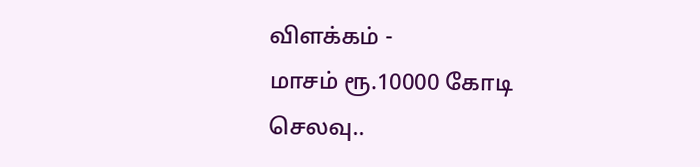விளக்கம் -
மாசம் ரூ.10000 கோடி செலவு..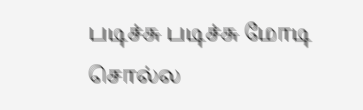படிச்சு படிச்சு மோடி சொல்ல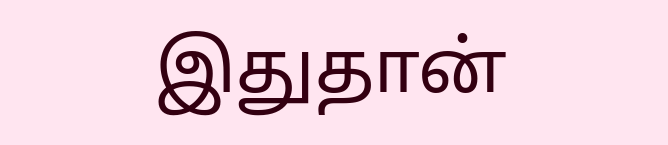இதுதான்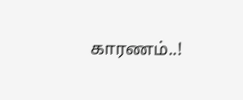காரணம்..!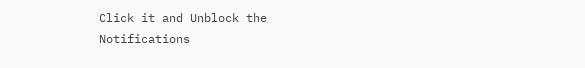Click it and Unblock the Notifications